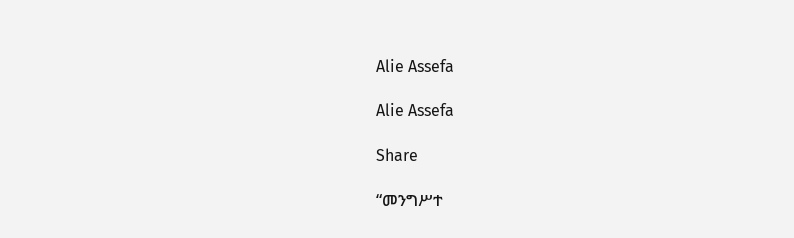Alie Assefa

Alie Assefa

Share

“መንግሥተ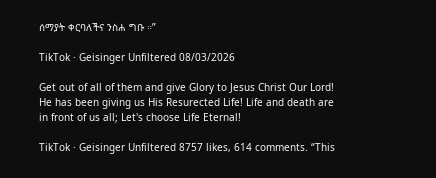ሰማያት ቀርባለችና ንስሐ ግቡ ።”

TikTok · Geisinger Unfiltered 08/03/2026

Get out of all of them and give Glory to Jesus Christ Our Lord! He has been giving us His Resurected Life! Life and death are in front of us all; Let's choose Life Eternal!

TikTok · Geisinger Unfiltered 8757 likes, 614 comments. “This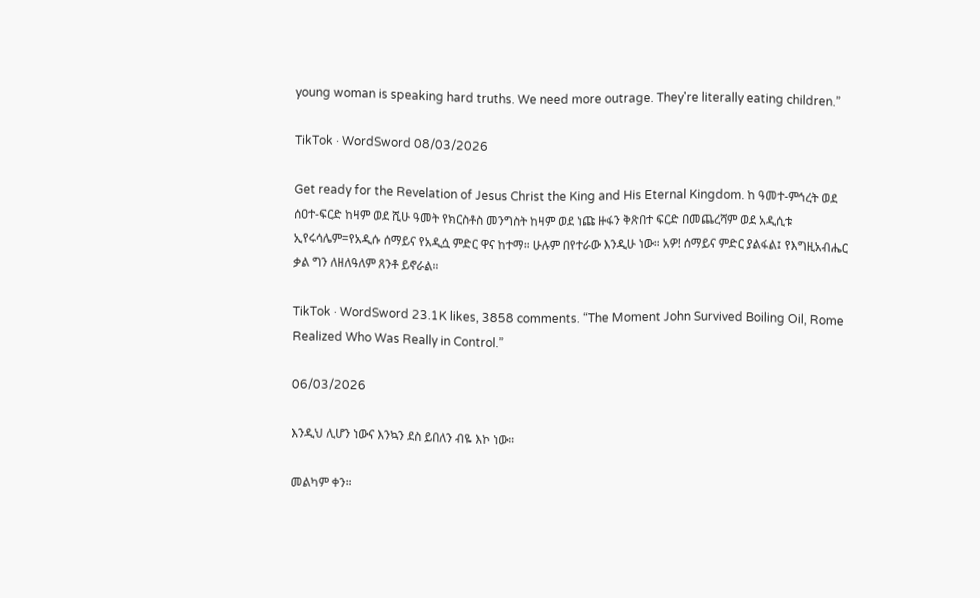young woman is speaking hard truths. We need more outrage. They're literally eating children.”

TikTok · WordSword 08/03/2026

Get ready for the Revelation of Jesus Christ the King and His Eternal Kingdom. ከ ዓመተ-ምኅረት ወደ ሰዐተ-ፍርድ ከዛም ወደ ሺሁ ዓመት የክርስቶስ መንግስት ከዛም ወደ ነጩ ዙፋን ቅጽበተ ፍርድ በመጨረሻም ወደ አዲሲቱ ኢየሩሳሌም=የአዲሱ ሰማይና የአዲሷ ምድር ዋና ከተማ። ሁሉም በየተራው እንዲሁ ነው። አዎ! ሰማይና ምድር ያልፋል፤ የእግዚአብሔር ቃል ግን ለዘለዓለም ጸንቶ ይኖራል።

TikTok · WordSword 23.1K likes, 3858 comments. “The Moment John Survived Boiling Oil, Rome Realized Who Was Really in Control.”

06/03/2026

እንዲህ ሊሆን ነውና እንኳን ደስ ይበለን ብዬ እኮ ነው።

መልካም ቀን።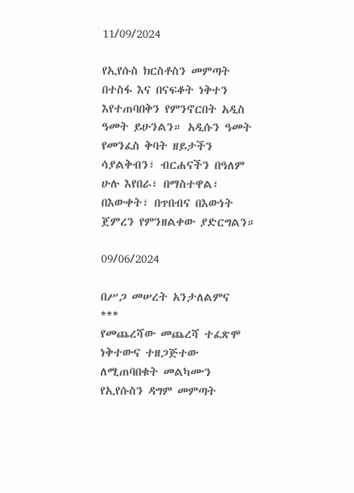11/09/2024

የኢየሱስ ክርስቶስን መምጣት በተስፋ እና በናፍቆት ነቅተን እየተጠባበቅን የምንኖርበት አዲስ ዓመት ይሁንልን። አዲሱን ዓመት የመንፈስ ቅባት ዘይታችን ሳያልቅብን፣ ብርሐናችን በዓለም ሁሉ እየበራ፣ በማስተዋል፣ በእውቀት፣ በጥበብና በእውነት ጀምረን የምንዘልቀው ያድርግልን።

09/06/2024

በሥጋ መሠረት አንታለልምና
***
የመጨረሻው መጨረሻ ተፈጽሞ ነቅተውና ተዘጋጅተው ለሚጠባበቁት መልካሙን የኢየሱስን ዳግም መምጣት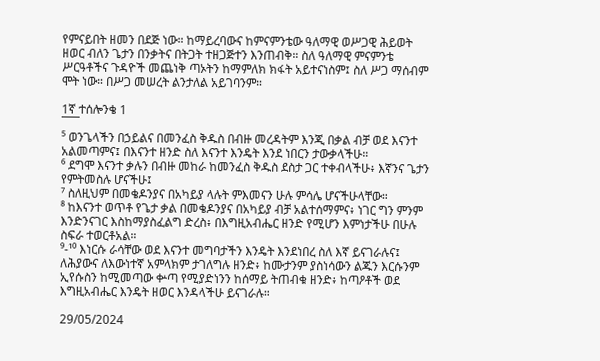የምናይበት ዘመን በደጅ ነው። ከማይረባውና ከምናምንቴው ዓለማዊ ወሥጋዊ ሕይወት ዘወር ብለን ጌታን በንቃትና በትጋት ተዘጋጅተን እንጠብቅ። ስለ ዓለማዊ ምናምንቴ ሥርዓቶችና ጉዳዮች መጨነቅ ጣኦትን ከማምለክ ክፋት አይተናነስም፤ ስለ ሥጋ ማሰብም ሞት ነው። በሥጋ መሠረት ልንታለል አይገባንም።

1ኛ ተሰሎንቄ 1
¯¯¯
⁵ ወንጌላችን በኃይልና በመንፈስ ቅዱስ በብዙ መረዳትም እንጂ በቃል ብቻ ወደ እናንተ አልመጣምና፤ በእናንተ ዘንድ ስለ እናንተ እንዴት እንደ ነበርን ታውቃላችሁ።
⁶ ደግሞ እናንተ ቃሉን በብዙ መከራ ከመንፈስ ቅዱስ ደስታ ጋር ተቀብላችሁ፥ እኛንና ጌታን የምትመስሉ ሆናችሁ፤
⁷ ስለዚህም በመቄዶንያና በአካይያ ላሉት ምእመናን ሁሉ ምሳሌ ሆናችሁላቸው።
⁸ ከእናንተ ወጥቶ የጌታ ቃል በመቄዶንያና በአካይያ ብቻ አልተሰማምና፥ ነገር ግን ምንም እንድንናገር እስከማያስፈልግ ድረስ፥ በእግዚአብሔር ዘንድ የሚሆን እምነታችሁ በሁሉ ስፍራ ተወርቶአል።
⁹-¹⁰ እነርሱ ራሳቸው ወደ እናንተ መግባታችን እንዴት እንደነበረ ስለ እኛ ይናገራሉና፤ ለሕያውና ለእውነተኛ አምላክም ታገለግሉ ዘንድ፥ ከሙታንም ያስነሳውን ልጁን እርሱንም ኢየሱስን ከሚመጣው ቍጣ የሚያድነንን ከሰማይ ትጠብቁ ዘንድ፥ ከጣዖቶች ወደ እግዚአብሔር እንዴት ዘወር እንዳላችሁ ይናገራሉ።

29/05/2024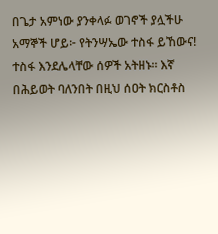በጌታ አምነው ያንቀላፉ ወገኖች ያሏችሁ አማኞች ሆይ፦ የትንሣኤው ተስፋ ይኸውና! ተስፋ እንደሌላቸው ሰዎች አትዘኑ። እኛ በሕይወት ባለንበት በዚህ ሰዐት ክርስቶስ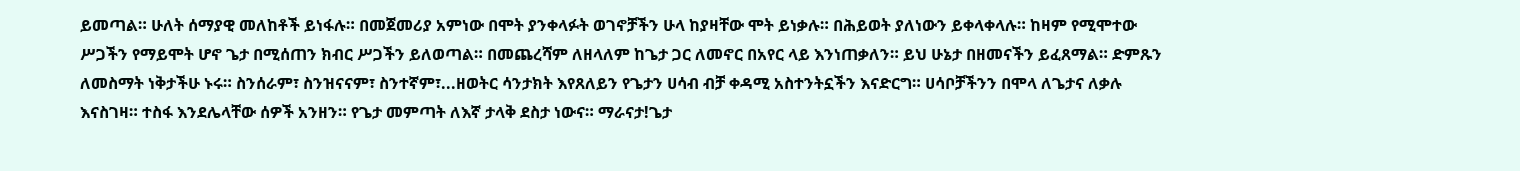ይመጣል። ሁለት ሰማያዊ መለከቶች ይነፋሉ። በመጀመሪያ አምነው በሞት ያንቀላፉት ወገኖቻችን ሁላ ከያዛቸው ሞት ይነቃሉ። በሕይወት ያለነውን ይቀላቀላሉ። ከዛም የሚሞተው ሥጋችን የማይሞት ሆኖ ጌታ በሚሰጠን ክብር ሥጋችን ይለወጣል። በመጨረሻም ለዘላለም ከጌታ ጋር ለመኖር በአየር ላይ እንነጠቃለን። ይህ ሁኔታ በዘመናችን ይፈጸማል። ድምጹን ለመስማት ነቅታችሁ ኑሩ። ስንሰራም፣ ስንዝናናም፣ ስንተኛም፣...ዘወትር ሳንታክት እየጸለይን የጌታን ሀሳብ ብቻ ቀዳሚ አስተንትኗችን እናድርግ። ሀሳቦቻችንን በሞላ ለጌታና ለቃሉ እናስገዛ። ተስፋ እንደሌላቸው ሰዎች አንዘን። የጌታ መምጣት ለእኛ ታላቅ ደስታ ነውና። ማራናታ!ጌታ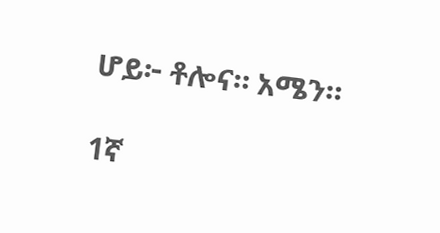ሆይ፦ ቶሎና። አሜን።

1ኛ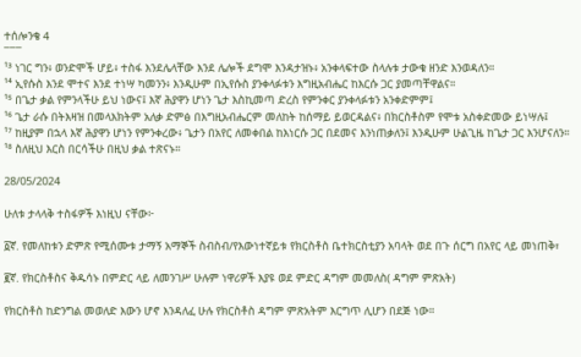ተሰሎንቄ 4
¯¯¯
¹³ ነገር ግን፥ ወንድሞች ሆይ፥ ተስፋ እንደሌላቸው እንደ ሌሎች ደግሞ እንዳታዝኑ፥ አንቀላፍተው ስላሉቱ ታውቁ ዘንድ እንወዳለን።
¹⁴ ኢየሱስ እንደ ሞተና እንደ ተነሣ ካመንን፥ እንዲሁም በኢየሱስ ያንቀላፉቱን እግዚአብሔር ከእርሱ ጋር ያመጣቸዋልና።
¹⁵ በጌታ ቃል የምንላችሁ ይህ ነውና፤ እኛ ሕያዋን ሆነን ጌታ እስኪመጣ ድረስ የምንቀር ያንቀላፉቱን አንቀድምም፤
¹⁶ ጌታ ራሱ በትእዛዝ በመላእክትም አለቃ ድምፅ በእግዚአብሔርም መለከት ከሰማይ ይወርዳልና፥ በክርስቶስም የሞቱ አስቀድመው ይነሣሉ፤
¹⁷ ከዚያም በኋላ እኛ ሕያዋን ሆነን የምንቀረው፥ ጌታን በአየር ለመቀበል ከእነርሱ ጋር በደመና እንነጠቃለን፤ እንዲሁም ሁልጊዜ ከጌታ ጋር እንሆናለን።
¹⁸ ስለዚህ እርስ በርሳችሁ በዚህ ቃል ተጽናኑ።

28/05/2024

ሁለቱ ታላላቅ ተስፋዎች እነዚህ ናቸው፦

፩ኛ. የመለከቱን ድምጽ የሚሰሙቱ ታማኝ አማኞች ስብስብ/የእውነተኛይቱ የክርስቶስ ቤተክርስቲያን አባላት ወደ በጉ ሰርግ በአየር ላይ መነጠቅ፣

፪ኛ. የክርስቶስና ቅዱሳኑ በምድር ላይ ለመንገሥ ሁሉም ነዋሪዎች እያዩ ወደ ምድር ዳግም መመለስ( ዳግም ምጽአት)

የክርስቶስ ከድንግል መወለድ እውን ሆኖ እንዳለፈ ሁሉ የክርስቶስ ዳግም ምጽአትም እርግጥ ሊሆን በደጅ ነው።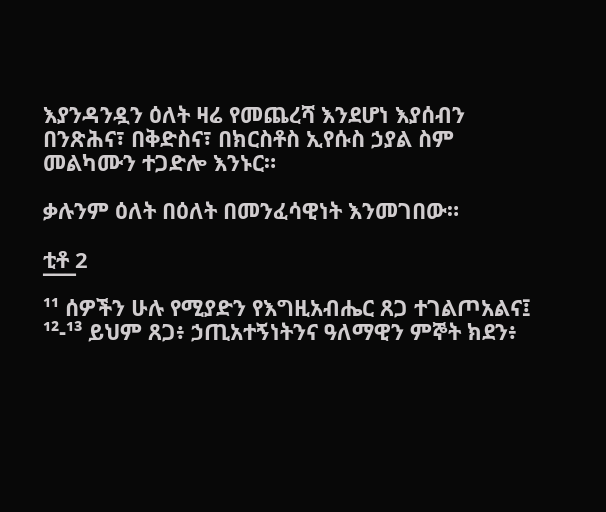እያንዳንዷን ዕለት ዛሬ የመጨረሻ እንደሆነ እያሰብን በንጽሕና፣ በቅድስና፣ በክርስቶስ ኢየሱስ ኃያል ስም መልካሙን ተጋድሎ እንኑር።

ቃሉንም ዕለት በዕለት በመንፈሳዊነት እንመገበው።

ቲቶ 2
¯¯¯
¹¹ ሰዎችን ሁሉ የሚያድን የእግዚአብሔር ጸጋ ተገልጦአልና፤
¹²-¹³ ይህም ጸጋ፥ ኃጢአተኝነትንና ዓለማዊን ምኞት ክደን፥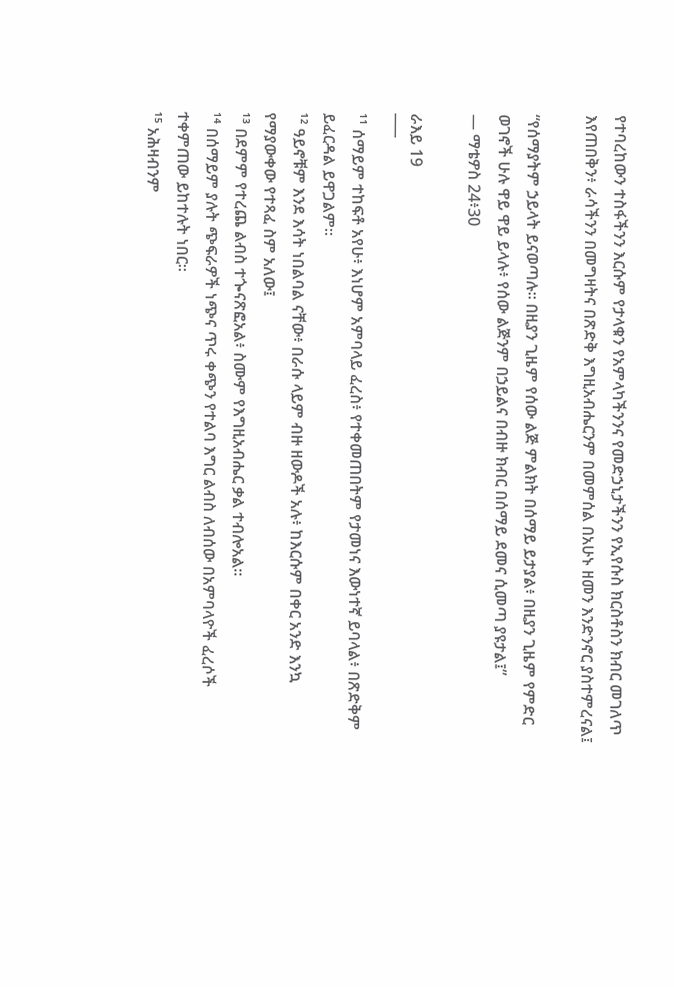የተባረከውን ተስፋችንን እርሱም የታላቁን የአምላካችንንና የመድኃኒታችንን የኢየሱስ ክርስቶስን ክብር መገለጥ እየጠበቅን፥ ራሳችንን በመግዛትና በጽድቅ እግዚአብሔርንም በመምሰል በአሁኑ ዘመን እንድንኖር ያስተምረናል፤

“የሰማያትም ኃይላት ይናወጣሉ። በዚያን ጊዜም የሰው ልጅ ምልክት በሰማይ ይታያል፥ በዚያን ጊዜም የምድር ወገኖች ሁሉ ዋይ ዋይ ይላሉ፥ የሰው ልጅንም በኃይልና በብዙ ክብር በሰማይ ደመና ሲመጣ ያዩታል፤”
— ማቴዎስ 24፥30

ራእይ 19
¯¯¯
¹¹ ሰማይም ተከፍቶ አየሁ፥ እነሆም አምባላይ ፈረስ፥ የተቀመጠበትም የታመነና እውነተኛ ይባላል፥ በጽድቅም ይፈርዳል ይዋጋልም።
¹² ዓይኖቹም እንደ እሳት ነበልባል ናቸው፥ በራሱ ላይም ብዙ ዘውዶች አሉ፥ ከእርሱም በቀር አንድ እንኳ የማያውቀው የተጻፈ ስም አለው፤
¹³ በደምም የተረጨ ልብስ ተጐናጽፎአል፥ ስሙም የእግዚአብሔር ቃል ተብሎአል።
¹⁴ በሰማይም ያሉት ጭፍራዎች ነጭና ጥሩ ቀጭን የተልባ እግር ልብስ ለብሰው በአምባላዮች ፈረሶች ተቀምጠው ይከተሉት ነበር።
¹⁵ አሕዛብንም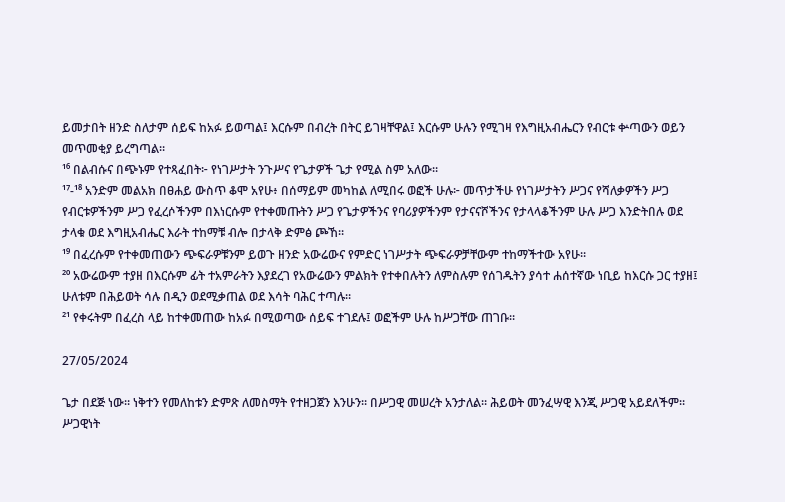ይመታበት ዘንድ ስለታም ሰይፍ ከአፉ ይወጣል፤ እርሱም በብረት በትር ይገዛቸዋል፤ እርሱም ሁሉን የሚገዛ የእግዚአብሔርን የብርቱ ቍጣውን ወይን መጥመቂያ ይረግጣል።
¹⁶ በልብሱና በጭኑም የተጻፈበት፦ የነገሥታት ንጉሥና የጌታዎች ጌታ የሚል ስም አለው።
¹⁷-¹⁸ አንድም መልአክ በፀሐይ ውስጥ ቆሞ አየሁ፥ በሰማይም መካከል ለሚበሩ ወፎች ሁሉ፦ መጥታችሁ የነገሥታትን ሥጋና የሻለቃዎችን ሥጋ የብርቱዎችንም ሥጋ የፈረሶችንም በእነርሱም የተቀመጡትን ሥጋ የጌታዎችንና የባሪያዎችንም የታናናሾችንና የታላላቆችንም ሁሉ ሥጋ እንድትበሉ ወደ ታላቁ ወደ እግዚአብሔር እራት ተከማቹ ብሎ በታላቅ ድምፅ ጮኸ።
¹⁹ በፈረሱም የተቀመጠውን ጭፍራዎቹንም ይወጉ ዘንድ አውሬውና የምድር ነገሥታት ጭፍራዎቻቸውም ተከማችተው አየሁ።
²⁰ አውሬውም ተያዘ በእርሱም ፊት ተአምራትን እያደረገ የአውሬውን ምልክት የተቀበሉትን ለምስሉም የሰገዱትን ያሳተ ሐሰተኛው ነቢይ ከእርሱ ጋር ተያዘ፤ ሁለቱም በሕይወት ሳሉ በዲን ወደሚቃጠል ወደ እሳት ባሕር ተጣሉ።
²¹ የቀሩትም በፈረስ ላይ ከተቀመጠው ከአፉ በሚወጣው ሰይፍ ተገደሉ፤ ወፎችም ሁሉ ከሥጋቸው ጠገቡ።

27/05/2024

ጌታ በደጅ ነው። ነቅተን የመለከቱን ድምጽ ለመስማት የተዘጋጀን እንሁን። በሥጋዊ መሠረት አንታለል። ሕይወት መንፈሣዊ እንጂ ሥጋዊ አይደለችም። ሥጋዊነት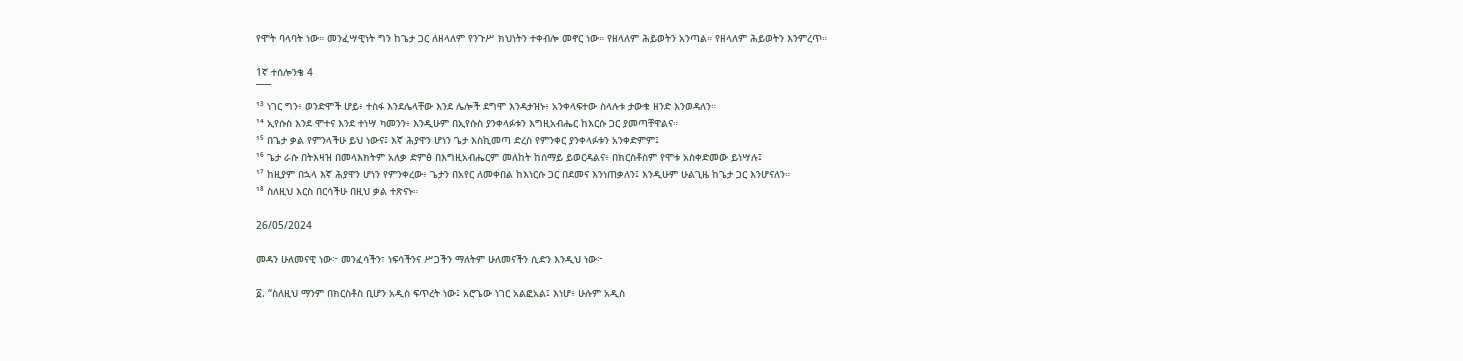የሞት ባላባት ነው። መንፈሣዊነት ግን ከጌታ ጋር ለዘላለም የንጉሥ ክህነትን ተቀብሎ መኖር ነው። የዘላለም ሕይወትን አንጣል። የዘላለም ሕይወትን እንምረጥ።

1ኛ ተሰሎንቄ 4
¯¯¯
¹³ ነገር ግን፥ ወንድሞች ሆይ፥ ተስፋ እንደሌላቸው እንደ ሌሎች ደግሞ እንዳታዝኑ፥ አንቀላፍተው ስላሉቱ ታውቁ ዘንድ እንወዳለን።
¹⁴ ኢየሱስ እንደ ሞተና እንደ ተነሣ ካመንን፥ እንዲሁም በኢየሱስ ያንቀላፉቱን እግዚአብሔር ከእርሱ ጋር ያመጣቸዋልና።
¹⁵ በጌታ ቃል የምንላችሁ ይህ ነውና፤ እኛ ሕያዋን ሆነን ጌታ እስኪመጣ ድረስ የምንቀር ያንቀላፉቱን አንቀድምም፤
¹⁶ ጌታ ራሱ በትእዛዝ በመላእክትም አለቃ ድምፅ በእግዚአብሔርም መለከት ከሰማይ ይወርዳልና፥ በክርስቶስም የሞቱ አስቀድመው ይነሣሉ፤
¹⁷ ከዚያም በኋላ እኛ ሕያዋን ሆነን የምንቀረው፥ ጌታን በአየር ለመቀበል ከእነርሱ ጋር በደመና እንነጠቃለን፤ እንዲሁም ሁልጊዜ ከጌታ ጋር እንሆናለን።
¹⁸ ስለዚህ እርስ በርሳችሁ በዚህ ቃል ተጽናኑ።

26/05/2024

መዳን ሁለመናዊ ነው፦ መንፈሳችን፣ ነፍሳችንና ሥጋችን ማለትም ሁለመናችን ሲድን እንዲህ ነው፦

፩. “ስለዚህ ማንም በክርስቶስ ቢሆን አዲስ ፍጥረት ነው፤ አሮጌው ነገር አልፎአል፤ እነሆ፥ ሁሉም አዲስ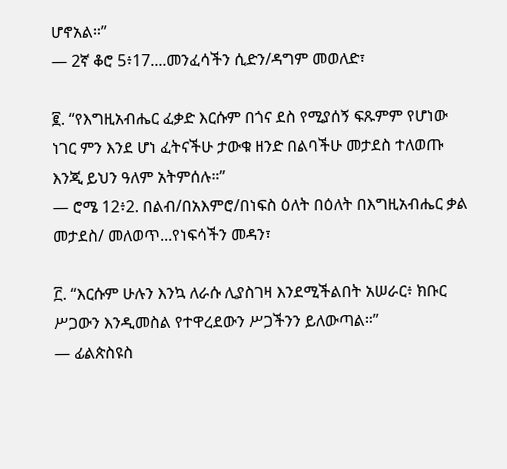ሆኖአል።”
— 2ኛ ቆሮ 5፥17....መንፈሳችን ሲድን/ዳግም መወለድ፣

፪. “የእግዚአብሔር ፈቃድ እርሱም በጎና ደስ የሚያሰኝ ፍጹምም የሆነው ነገር ምን እንደ ሆነ ፈትናችሁ ታውቁ ዘንድ በልባችሁ መታደስ ተለወጡ እንጂ ይህን ዓለም አትምሰሉ።”
— ሮሜ 12፥2. በልብ/በአእምሮ/በነፍስ ዕለት በዕለት በእግዚአብሔር ቃል መታደስ/ መለወጥ...የነፍሳችን መዳን፣

፫. “እርሱም ሁሉን እንኳ ለራሱ ሊያስገዛ እንደሚችልበት አሠራር፥ ክቡር ሥጋውን እንዲመስል የተዋረደውን ሥጋችንን ይለውጣል።”
— ፊልጵስዩስ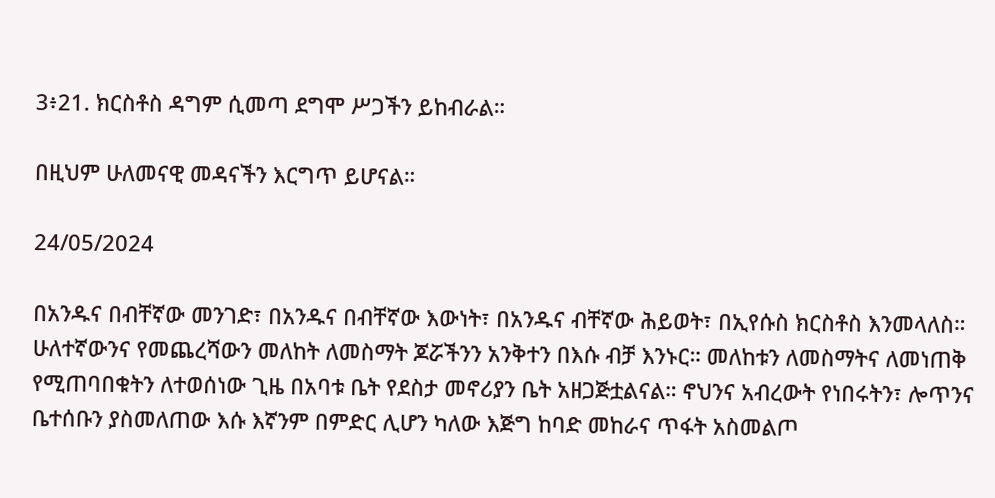3፥21. ክርስቶስ ዳግም ሲመጣ ደግሞ ሥጋችን ይከብራል።

በዚህም ሁለመናዊ መዳናችን እርግጥ ይሆናል።

24/05/2024

በአንዱና በብቸኛው መንገድ፣ በአንዱና በብቸኛው እውነት፣ በአንዱና ብቸኛው ሕይወት፣ በኢየሱስ ክርስቶስ እንመላለስ። ሁለተኛውንና የመጨረሻውን መለከት ለመስማት ጆሯችንን አንቅተን በእሱ ብቻ እንኑር። መለከቱን ለመስማትና ለመነጠቅ የሚጠባበቁትን ለተወሰነው ጊዜ በአባቱ ቤት የደስታ መኖሪያን ቤት አዘጋጅቷልናል። ኖህንና አብረውት የነበሩትን፣ ሎጥንና ቤተሰቡን ያስመለጠው እሱ እኛንም በምድር ሊሆን ካለው እጅግ ከባድ መከራና ጥፋት አስመልጦ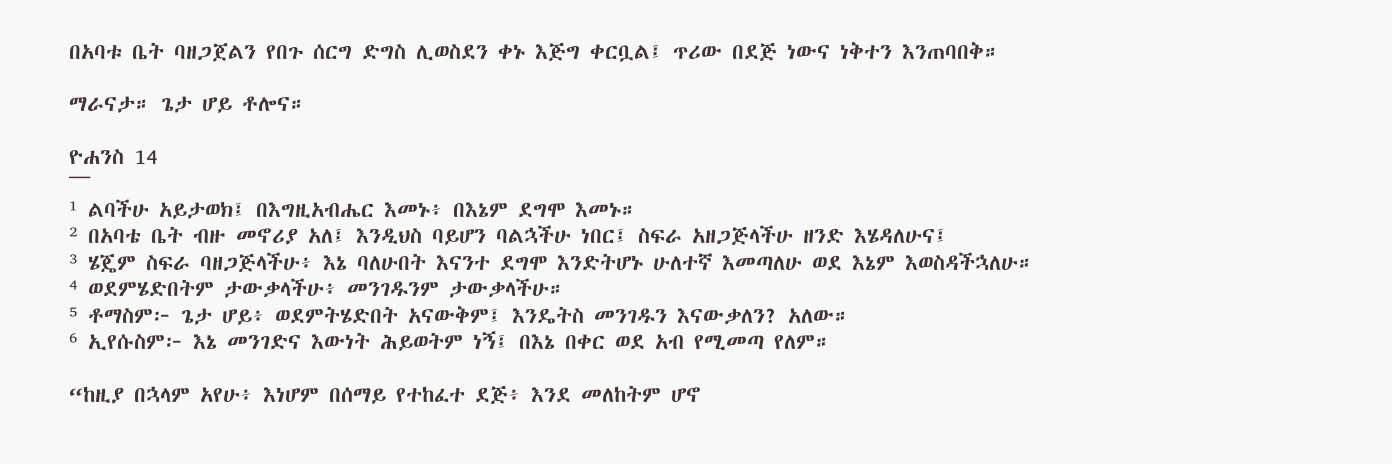በአባቱ ቤት ባዘጋጀልን የበጉ ሰርግ ድግስ ሊወስደን ቀኑ እጅግ ቀርቧል፤ ጥሪው በደጅ ነውና ነቅተን እንጠባበቅ።

ማራናታ። ጌታ ሆይ ቶሎና።

ዮሐንስ 14
¯¯¯
¹ ልባችሁ አይታወክ፤ በእግዚአብሔር እመኑ፥ በእኔም ደግሞ እመኑ።
² በአባቴ ቤት ብዙ መኖሪያ አለ፤ እንዲህስ ባይሆን ባልኋችሁ ነበር፤ ስፍራ አዘጋጅላችሁ ዘንድ እሄዳለሁና፤
³ ሄጄም ስፍራ ባዘጋጅላችሁ፥ እኔ ባለሁበት እናንተ ደግሞ እንድትሆኑ ሁለተኛ እመጣለሁ ወደ እኔም እወስዳችኋለሁ።
⁴ ወደምሄድበትም ታውቃላችሁ፥ መንገዱንም ታውቃላችሁ።
⁵ ቶማስም፦ ጌታ ሆይ፥ ወደምትሄድበት አናውቅም፤ እንዴትስ መንገዱን እናውቃለን? አለው።
⁶ ኢየሱስም፦ እኔ መንገድና እውነት ሕይወትም ነኝ፤ በእኔ በቀር ወደ አብ የሚመጣ የለም።

“ከዚያ በኋላም አየሁ፥ እነሆም በሰማይ የተከፈተ ደጅ፥ እንደ መለከትም ሆኖ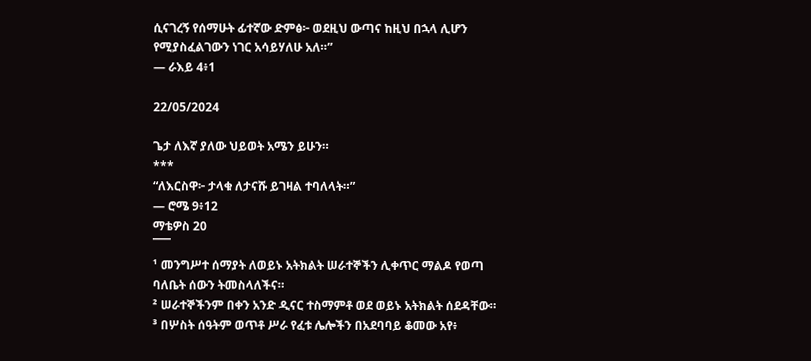ሲናገረኝ የሰማሁት ፊተኛው ድምፅ፦ ወደዚህ ውጣና ከዚህ በኋላ ሊሆን የሚያስፈልገውን ነገር አሳይሃለሁ አለ።”
— ራእይ 4፥1

22/05/2024

ጌታ ለእኛ ያለው ህይወት አሜን ይሁን።
***
“ለእርስዋ፦ ታላቁ ለታናሹ ይገዛል ተባለላት።”
— ሮሜ 9፥12
ማቴዎስ 20
¯¯¯
¹ መንግሥተ ሰማያት ለወይኑ አትክልት ሠራተኞችን ሊቀጥር ማልዶ የወጣ ባለቤት ሰውን ትመስላለችና።
² ሠራተኞችንም በቀን አንድ ዲናር ተስማምቶ ወደ ወይኑ አትክልት ሰደዳቸው።
³ በሦስት ሰዓትም ወጥቶ ሥራ የፈቱ ሌሎችን በአደባባይ ቆመው አየ፥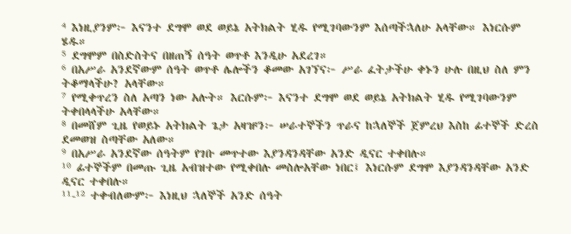⁴ እነዚያንም፦ እናንተ ደግሞ ወደ ወይኔ አትክልት ሂዱ የሚገባውንም እሰጣችኋለሁ አላቸው። እነርሱም ሄዱ።
⁵ ደግሞም በስድስትና በዘጠኝ ሰዓት ወጥቶ እንዲሁ አደረገ።
⁶ በአሥራ አንደኛውም ሰዓት ወጥቶ ሌሎችን ቆመው አገኘና፦ ሥራ ፈትታችሁ ቀኑን ሁሉ በዚህ ስለ ምን ትቆማላችሁ? አላቸው።
⁷ የሚቀጥረን ስለ አጣን ነው አሉት። እርሱም፦ እናንተ ደግሞ ወደ ወይኔ አትክልት ሂዱ የሚገባውንም ትቀበላላችሁ አላቸው።
⁸ በመሸም ጊዜ የወይኑ አትክልት ጌታ አዛዡን፦ ሠራተኞችን ጥራና ከኋለኞች ጀምረህ እስከ ፊተኞች ድረስ ደመወዝ ስጣቸው አለው።
⁹ በአሥራ አንደኛው ሰዓትም የገቡ መጥተው እያንዳንዳቸው አንድ ዲናር ተቀበሉ።
¹⁰ ፊተኞችም በመጡ ጊዜ አብዝተው የሚቀበሉ መስሎአቸው ነበር፤ እነርሱም ደግሞ እያንዳንዳቸው አንድ ዲናር ተቀበሉ።
¹¹-¹² ተቀብለውም፦ እነዚህ ኋለኞች አንድ ሰዓት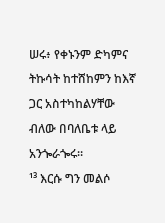ሠሩ፥ የቀኑንም ድካምና ትኩሳት ከተሸከምን ከእኛ ጋር አስተካከልሃቸው ብለው በባለቤቱ ላይ አንጐራጐሩ።
¹³ እርሱ ግን መልሶ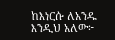ከእነርሱ ለአንዱ እንዲህ አለው፦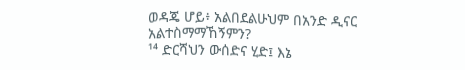ወዳጄ ሆይ፥ አልበደልሁህም በአንድ ዲናር አልተስማማኸኝምን?
¹⁴ ድርሻህን ውሰድና ሂድ፤ እኔ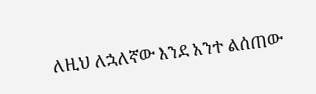ለዚህ ለኋለኛው እንደ አንተ ልሰጠው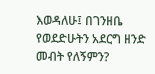እወዳለሁ፤ በገንዘቤ የወደድሁትን አደርግ ዘንድ መብት የለኝምን?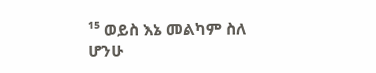¹⁵ ወይስ እኔ መልካም ስለ ሆንሁ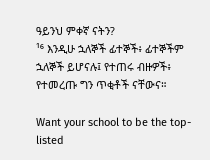ዓይንህ ምቀኛ ናትን?
¹⁶ እንዲሁ ኋለኞች ፊተኞች፥ ፊተኞችም ኋለኞች ይሆናሉ፤ የተጠሩ ብዙዎች፥ የተመረጡ ግን ጥቂቶች ናቸውና።

Want your school to be the top-listed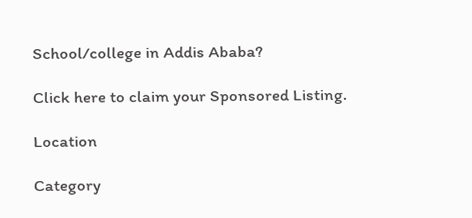School/college in Addis Ababa?

Click here to claim your Sponsored Listing.

Location

Category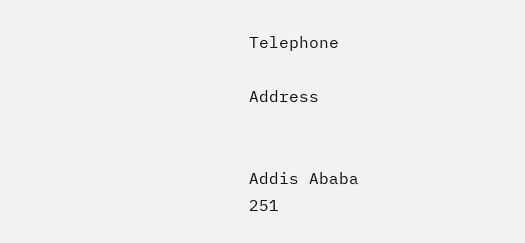Telephone

Address


Addis Ababa
251